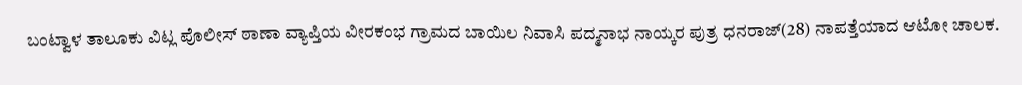ಬಂಟ್ವಾಳ ತಾಲೂಕು ವಿಟ್ಲ ಪೊಲೀಸ್ ಠಾಣಾ ವ್ಯಾಪ್ತಿಯ ವೀರಕಂಭ ಗ್ರಾಮದ ಬಾಯಿಲ ನಿವಾಸಿ ಪದ್ಮನಾಭ ನಾಯ್ಕರ ಪುತ್ರ ಧನರಾಜ್(28) ನಾಪತ್ತೆಯಾದ ಆಟೋ ಚಾಲಕ.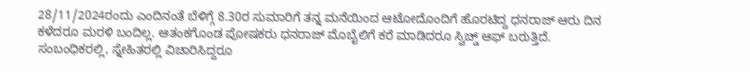28/11/2024ರಂದು ಎಂದಿನಂತೆ ಬೆಳಿಗ್ಗೆ 8.30ರ ಸುಮಾರಿಗೆ ತನ್ನ ಮನೆಯಿಂದ ಆಟೋದೊಂದಿಗೆ ಹೊರಟಿದ್ದ ಧನರಾಜ್ ಆರು ದಿನ ಕಳೆದರೂ ಮರಳಿ ಬಂದಿಲ್ಲ. ಆತಂಕಗೊಂಡ ಪೋಷಕರು ಧನರಾಜ್ ಮೊಬೈಲಿಗೆ ಕರೆ ಮಾಡಿದರೂ ಸ್ವಿಚ್ಡ್ ಆಫ್ ಬರುತ್ತಿದೆ. ಸಂಬಂಧಿಕರಲ್ಲಿ, ಸ್ನೇಹಿತರಲ್ಲಿ ವಿಚಾರಿಸಿದ್ದರೂ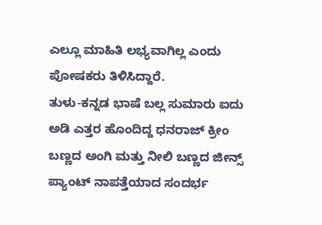ಎಲ್ಲೂ ಮಾಹಿತಿ ಲಭ್ಯವಾಗಿಲ್ಲ ಎಂದು ಪೋಷಕರು ತಿಳಿಸಿದ್ದಾರೆ.
ತುಳು-ಕನ್ನಡ ಭಾಷೆ ಬಲ್ಲ ಸುಮಾರು ಐದು ಅಡಿ ಎತ್ತರ ಹೊಂದಿದ್ದ ಧನರಾಜ್ ಕ್ರೀಂ ಬಣ್ಣದ ಅಂಗಿ ಮತ್ತು ನೀಲಿ ಬಣ್ಣದ ಜೀನ್ಸ್ ಪ್ಯಾಂಟ್ ನಾಪತ್ತೆಯಾದ ಸಂದರ್ಭ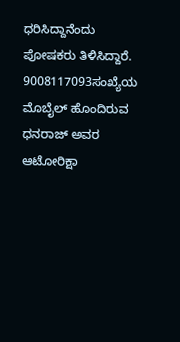ಧರಿಸಿದ್ದಾನೆಂದು ಪೋಷಕರು ತಿಳಿಸಿದ್ದಾರೆ.
9008117093ಸಂಖ್ಯೆಯ ಮೊಬೈಲ್ ಹೊಂದಿರುವ ಧನರಾಜ್ ಅವರ ಆಟೋರಿಕ್ಷಾ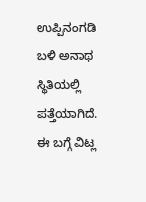ಉಪ್ಪಿನಂಗಡಿ ಬಳಿ ಅನಾಥ ಸ್ಥಿತಿಯಲ್ಲಿ ಪತ್ತೆಯಾಗಿದೆ. ಈ ಬಗ್ಗೆ ವಿಟ್ಲ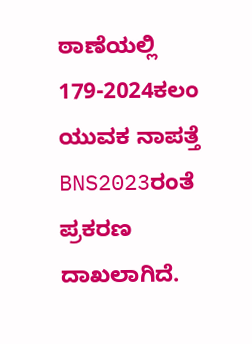ಠಾಣೆಯಲ್ಲಿ 179-2024ಕಲಂ ಯುವಕ ನಾಪತ್ತೆ BNS2023ರಂತೆ ಪ್ರಕರಣ ದಾಖಲಾಗಿದೆ.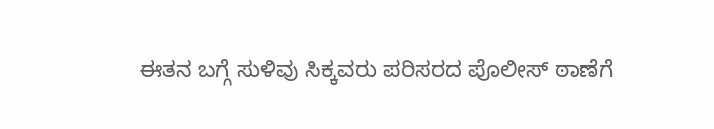ಈತನ ಬಗ್ಗೆ ಸುಳಿವು ಸಿಕ್ಕವರು ಪರಿಸರದ ಪೊಲೀಸ್ ಠಾಣೆಗೆ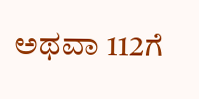ಅಥವಾ 112ಗೆ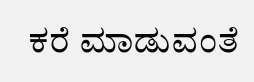ಕರೆ ಮಾಡುವಂತೆ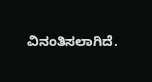ವಿನಂತಿಸಲಾಗಿದೆ.